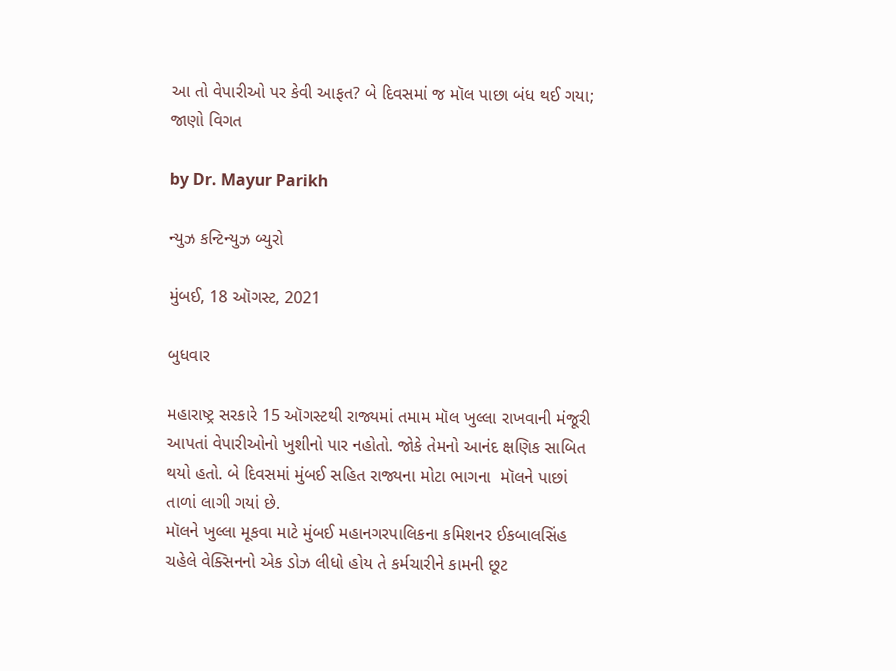આ તો વેપારીઓ પર કેવી આફત? બે દિવસમાં જ મૉલ પાછા બંધ થઈ ગયા; જાણો વિગત

by Dr. Mayur Parikh

ન્યુઝ કન્ટિન્યુઝ બ્યુરો

મુંબઈ, 18 ઑગસ્ટ, 2021

બુધવાર

મહારાષ્ટ્ર સરકારે 15 ઑગસ્ટથી રાજ્યમાં તમામ મૉલ ખુલ્લા રાખવાની મંજૂરી આપતાં વેપારીઓનો ખુશીનો પાર નહોતો. જોકે તેમનો આનંદ ક્ષણિક સાબિત થયો હતો. બે દિવસમાં મુંબઈ સહિત રાજ્યના મોટા ભાગના  મૉલને પાછાં તાળાં લાગી ગયાં છે.
મૉલને ખુલ્લા મૂકવા માટે મુંબઈ મહાનગરપાલિકના કમિશનર ઈકબાલસિંહ ચહેલે વેક્સિનનો એક ડોઝ લીધો હોય તે કર્મચારીને કામની છૂટ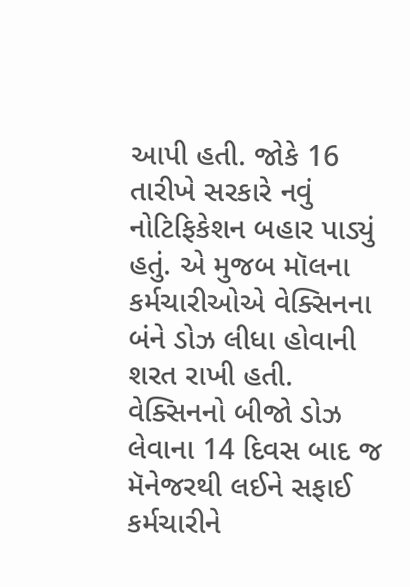આપી હતી. જોકે 16 તારીખે સરકારે નવું નોટિફિકેશન બહાર પાડ્યું હતું. એ મુજબ મૉલના કર્મચારીઓએ વેક્સિનના બંને ડોઝ લીધા હોવાની શરત રાખી હતી. વેક્સિનનો બીજો ડોઝ લેવાના 14 દિવસ બાદ જ મૅનેજરથી લઈને સફાઈ કર્મચારીને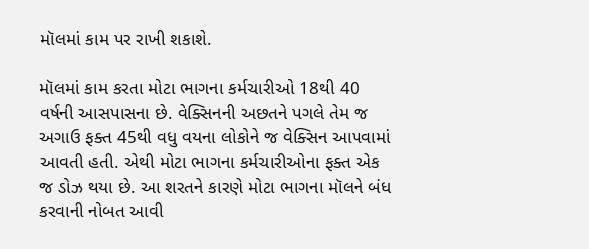મૉલમાં કામ પર રાખી શકાશે.

મૉલમાં કામ કરતા મોટા ભાગના કર્મચારીઓ 18થી 40 વર્ષની આસપાસના છે. વેક્સિનની અછતને પગલે તેમ જ અગાઉ ફક્ત 45થી વધુ વયના લોકોને જ વેક્સિન આપવામાં આવતી હતી. એથી મોટા ભાગના કર્મચારીઓના ફક્ત એક જ ડોઝ થયા છે. આ શરતને કારણે મોટા ભાગના મૉલને બંધ કરવાની નોબત આવી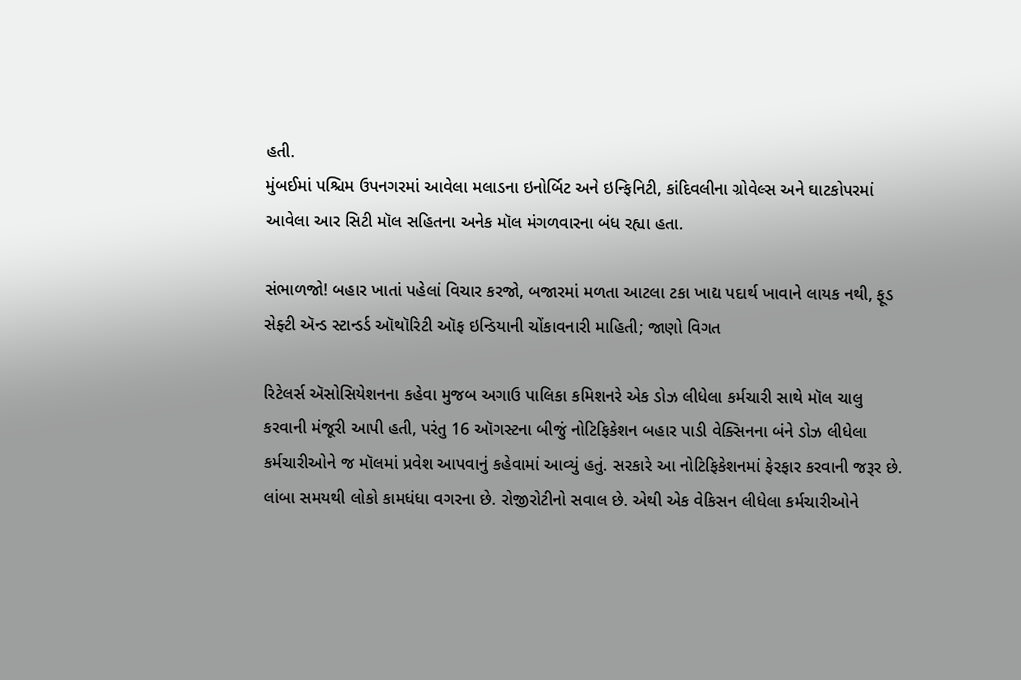હતી.
મુંબઈમાં પશ્ચિમ ઉપનગરમાં આવેલા મલાડના ઇનોર્બિટ અને ઇન્ફિનિટી, કાંદિવલીના ગ્રોવેલ્સ અને ઘાટકોપરમાં આવેલા આર સિટી મૉલ સહિતના અનેક મૉલ મંગળવારના બંધ રહ્યા હતા.

સંભાળજો! બહાર ખાતાં પહેલાં વિચાર કરજો, બજારમાં મળતા આટલા ટકા ખાદ્ય પદાર્થ ખાવાને લાયક નથી, ફૂડ સેફ્ટી ઍન્ડ સ્ટાન્ડર્ડ ઑથૉરિટી ઑફ ઇન્ડિયાની ચોંકાવનારી માહિતી; જાણો વિગત

રિટેલર્સ ઍસોસિયેશનના કહેવા મુજબ અગાઉ પાલિકા કમિશનરે એક ડોઝ લીધેલા કર્મચારી સાથે મૉલ ચાલુ કરવાની મંજૂરી આપી હતી, પરંતુ 16 ઑગસ્ટના બીજું નોટિફિકેશન બહાર પાડી વેક્સિનના બંને ડોઝ લીધેલા કર્મચારીઓને જ મૉલમાં પ્રવેશ આપવાનું કહેવામાં આવ્યું હતું. સરકારે આ નોટિફિકેશનમાં ફેરફાર કરવાની જરૂર છે. લાંબા સમયથી લોકો કામધંધા વગરના છે. રોજીરોટીનો સવાલ છે. એથી એક વેકિસન લીધેલા કર્મચારીઓને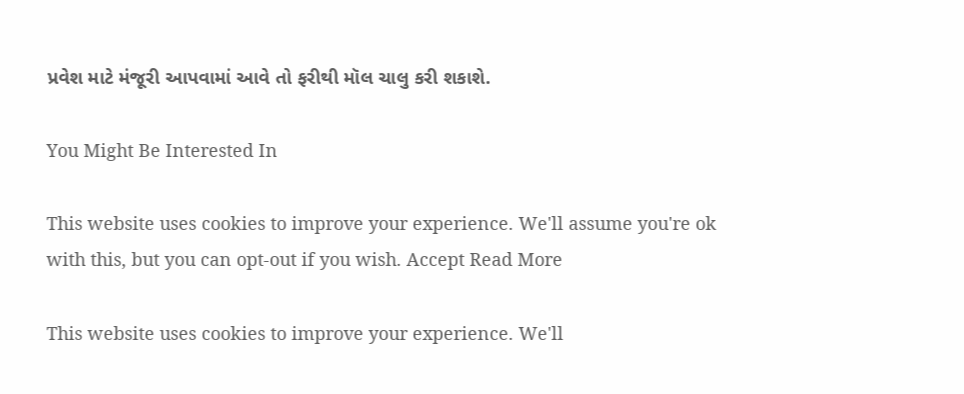પ્રવેશ માટે મંજૂરી આપવામાં આવે તો ફરીથી મૉલ ચાલુ કરી શકાશે.

You Might Be Interested In

This website uses cookies to improve your experience. We'll assume you're ok with this, but you can opt-out if you wish. Accept Read More

This website uses cookies to improve your experience. We'll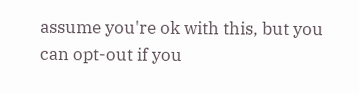assume you're ok with this, but you can opt-out if you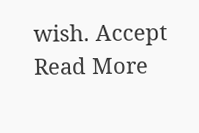wish. Accept Read More